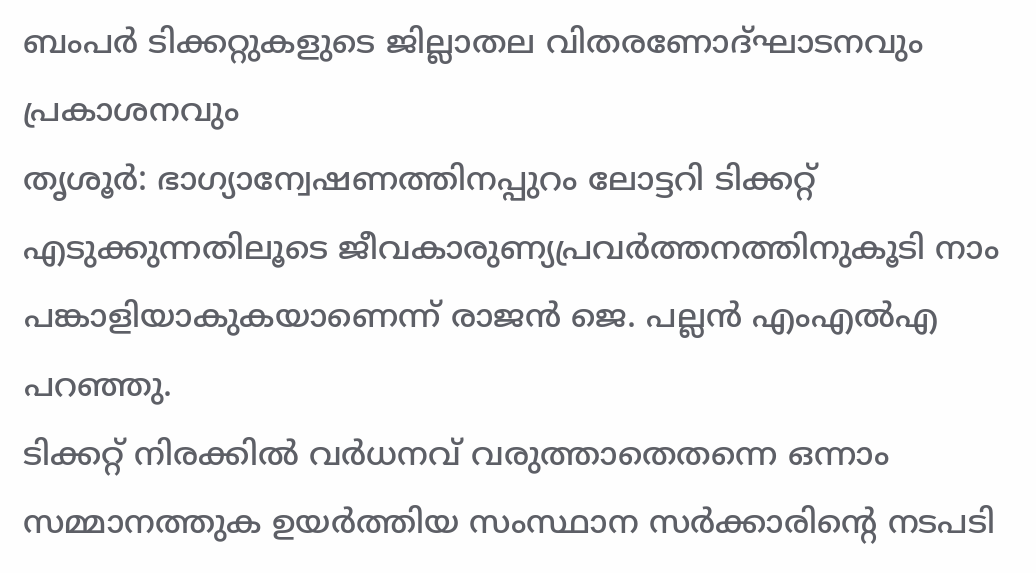ബംപർ ടിക്കറ്റുകളുടെ ജില്ലാതല വിതരണോദ്ഘാടനവും പ്രകാശനവും
തൃശൂർ: ഭാഗ്യാന്വേഷണത്തിനപ്പുറം ലോട്ടറി ടിക്കറ്റ് എടുക്കുന്നതിലൂടെ ജീവകാരുണ്യപ്രവർത്തനത്തിനുകൂടി നാം പങ്കാളിയാകുകയാണെന്ന് രാജൻ ജെ. പല്ലൻ എംഎൽഎ പറഞ്ഞു.
ടിക്കറ്റ് നിരക്കിൽ വർധനവ് വരുത്താതെതന്നെ ഒന്നാം സമ്മാനത്തുക ഉയർത്തിയ സംസ്ഥാന സർക്കാരിന്റെ നടപടി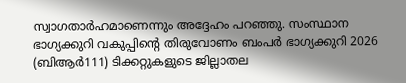സ്വാഗതാർഹമാണെന്നും അദ്ദേഹം പറഞ്ഞു. സംസ്ഥാന ഭാഗ്യക്കുറി വകുപ്പിന്റെ തിരുവോണം ബംപർ ഭാഗ്യക്കുറി 2026 (ബിആർ111) ടിക്കറ്റുകളുടെ ജില്ലാതല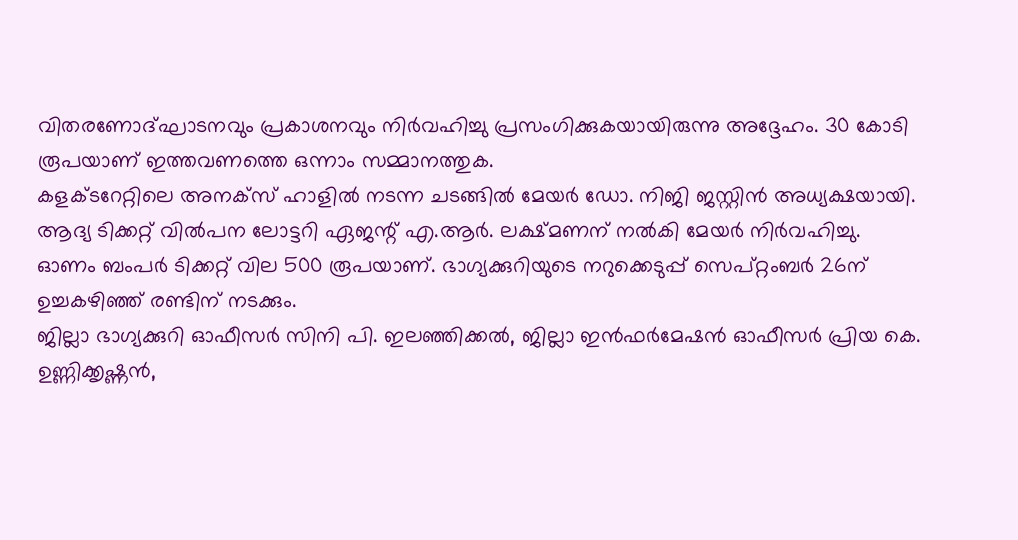വിതരണോദ്ഘാടനവും പ്രകാശനവും നിർവഹിച്ചു പ്രസംഗിക്കുകയായിരുന്നു അദ്ദേഹം. 30 കോടി രൂപയാണ് ഇത്തവണത്തെ ഒന്നാം സമ്മാനത്തുക.
കളക്ടറേറ്റിലെ അനക്സ് ഹാളിൽ നടന്ന ചടങ്ങിൽ മേയർ ഡോ. നിജി ജസ്റ്റിൻ അധ്യക്ഷയായി. ആദ്യ ടിക്കറ്റ് വിൽപന ലോട്ടറി ഏജന്റ് എ.ആർ. ലക്ഷ്മണന് നൽകി മേയർ നിർവഹിച്ചു.
ഓണം ബംപർ ടിക്കറ്റ് വില 500 രൂപയാണ്. ഭാഗ്യക്കുറിയുടെ നറുക്കെടുപ്പ് സെപ്റ്റംബർ 26ന് ഉച്ചകഴിഞ്ഞ് രണ്ടിന് നടക്കും.
ജില്ലാ ഭാഗ്യക്കുറി ഓഫീസർ സിനി പി. ഇലഞ്ഞിക്കൽ, ജില്ലാ ഇൻഫർമേഷൻ ഓഫീസർ പ്രിയ കെ. ഉണ്ണിക്കൃഷ്ണൻ,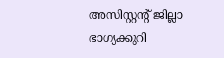അസിസ്റ്റന്റ് ജില്ലാ ഭാഗ്യക്കുറി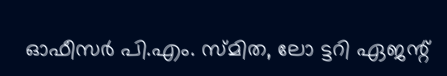ഓഫീസർ പി.എം. സ്മിത, ലോ ട്ടറി ഏജന്റ്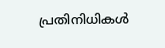പ്രതിനിധികൾ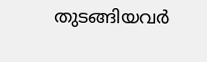തുടങ്ങിയവർ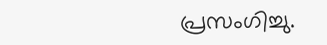പ്രസംഗിച്ചു.